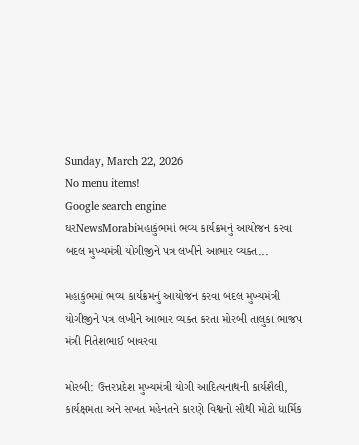Sunday, March 22, 2026
No menu items!
Google search engine
ઘરNewsMorabiમહાકુંભમાં ભવ્ય કાર્યક્રમનું આયોજન કરવા બદલ મુખ્યમંત્રી યોગીજીને પત્ર લખીને આભાર વ્યક્ત...

મહાકુંભમાં ભવ્ય કાર્યક્રમનું આયોજન કરવા બદલ મુખ્યમંત્રી યોગીજીને પત્ર લખીને આભાર વ્યક્ત કરતા મોરબી તાલુકા ભાજપ મંત્રી નિતેશભાઈ બાવરવા

મોરબી: ઉત્તરપ્રદેશ મુખ્યમંત્રી યોગી આદિત્યનાથની કાર્યશૈલી, કાર્યક્ષમતા અને સખત મહેનતને કારણે વિશ્વનો સૌથી મોટો ધાર્મિક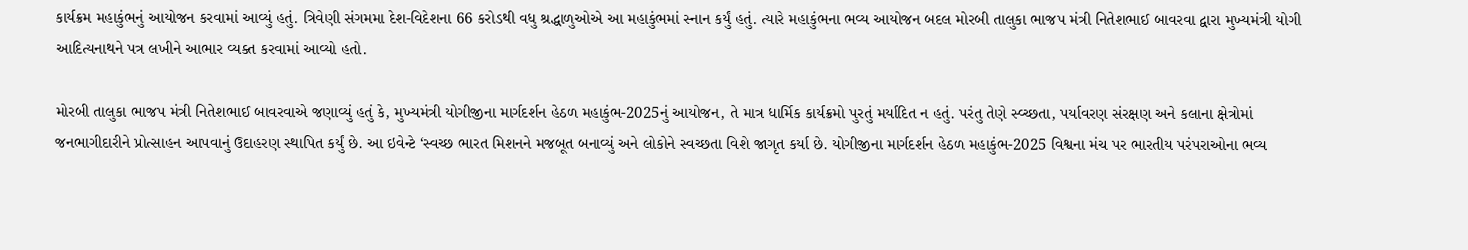કાર્યક્રમ મહાકુંભનું આયોજન કરવામાં આવ્યું હતું. ત્રિવેણી સંગમમા દેશ-વિદેશના 66 કરોડથી વધુ શ્રદ્ધાળુઓએ આ મહાકુંભમાં સ્નાન કર્યું હતું. ત્યારે મહાકુંભના ભવ્ય આયોજન બદલ મોરબી તાલુકા ભાજપ મંત્રી નિતેશભાઈ બાવરવા દ્વારા મુખ્યમંત્રી યોગી આદિત્યનાથને પત્ર લખીને આભાર વ્યક્ત કરવામાં આવ્યો હતો.

મોરબી તાલુકા ભાજપ મંત્રી નિતેશભાઈ બાવરવાએ જણાવ્યું હતું કે, મુખ્યમંત્રી યોગીજીના માર્ગદર્શન હેઠળ મહાકુંભ-2025નું આયોજન, તે માત્ર ધાર્મિક કાર્યક્રમો પુરતું મર્યાદિત ન હતું. પરંતુ તેણે સ્વ્ચ્છતા, પર્યાવરણ સંરક્ષણ અને કલાના ક્ષેત્રોમાં જનભાગીદારીને પ્રોત્સાહન આપવાનું ઉદાહરણ સ્થાપિત કર્યું છે. આ ઇવેન્ટે ‘સ્વચ્છ ભારત મિશનને મજબૂત બનાવ્યું અને લોકોને સ્વચ્છતા વિશે જાગૃત કર્યા છે. યોગીજીના માર્ગદર્શન હેઠળ મહાકુંભ-2025 વિશ્વના મંચ પર ભારતીય પરંપરાઓના ભવ્ય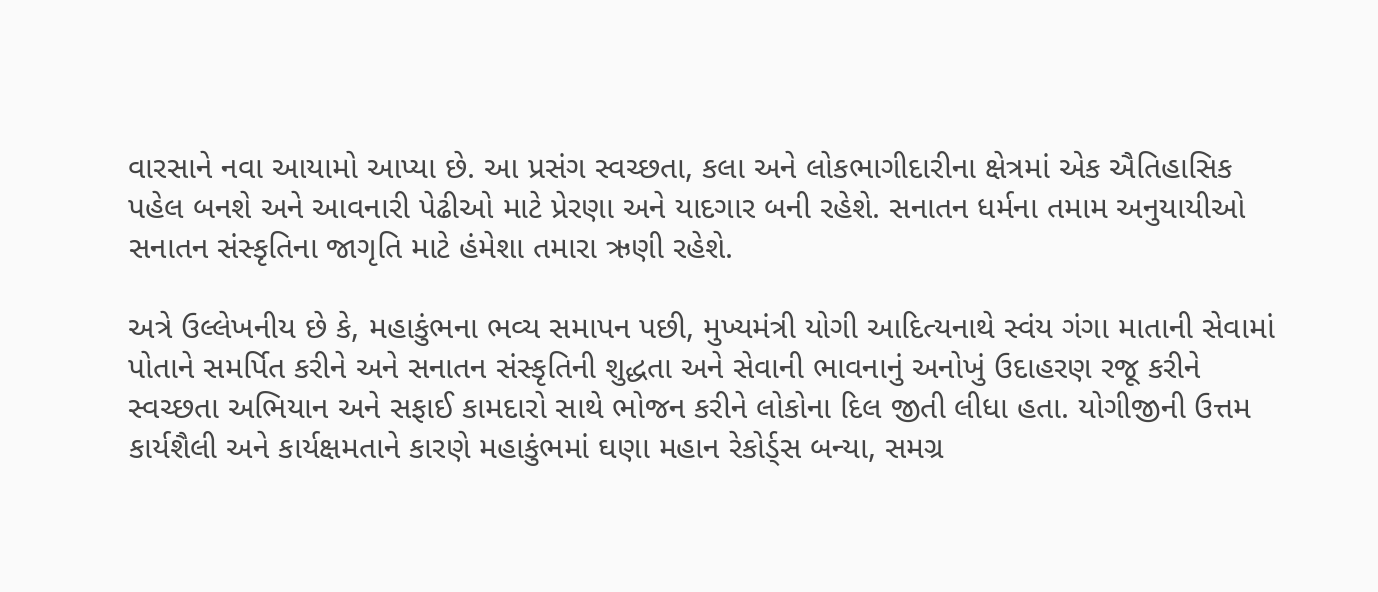વારસાને નવા આયામો આપ્યા છે. આ પ્રસંગ સ્વચ્છતા, કલા અને લોકભાગીદારીના ક્ષેત્રમાં એક ઐતિહાસિક પહેલ બનશે અને આવનારી પેઢીઓ માટે પ્રેરણા અને યાદગાર બની રહેશે. સનાતન ધર્મના તમામ અનુયાયીઓ સનાતન સંસ્કૃતિના જાગૃતિ માટે હંમેશા તમારા ઋણી રહેશે.

અત્રે ઉલ્લેખનીય છે કે, મહાકુંભના ભવ્ય સમાપન પછી, મુખ્યમંત્રી યોગી આદિત્યનાથે સ્વંય ગંગા માતાની સેવામાં પોતાને સમર્પિત કરીને અને સનાતન સંસ્કૃતિની શુદ્ધતા અને સેવાની ભાવનાનું અનોખું ઉદાહરણ રજૂ કરીને સ્વચ્છતા અભિયાન અને સફાઈ કામદારો સાથે ભોજન કરીને લોકોના દિલ જીતી લીધા હતા. યોગીજીની ઉત્તમ કાર્યશૈલી અને કાર્યક્ષમતાને કારણે મહાકુંભમાં ઘણા મહાન રેકોર્ડ્સ બન્યા, સમગ્ર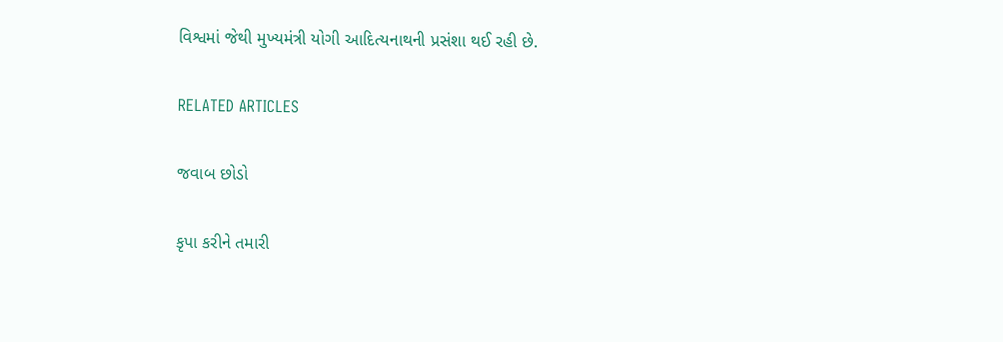વિશ્વમાં જેથી મુખ્યમંત્રી યોગી આદિત્યનાથની પ્રસંશા થઈ રહી છે.

RELATED ARTICLES

જવાબ છોડો

કૃપા કરીને તમારી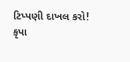ટિપ્પણી દાખલ કરો!
કૃપા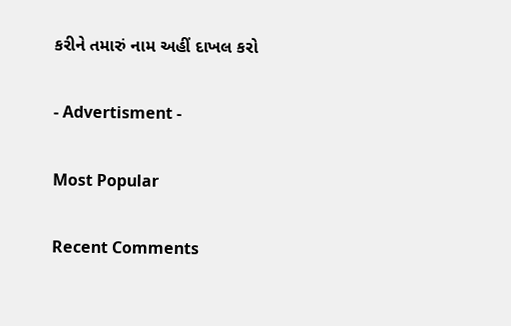કરીને તમારું નામ અહીં દાખલ કરો

- Advertisment -

Most Popular

Recent Comments